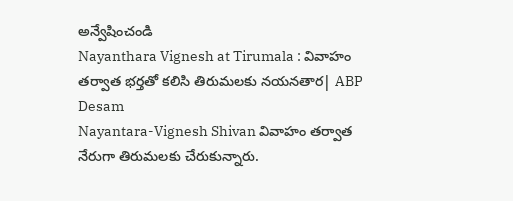అన్వేషించండి
Nayanthara Vignesh at Tirumala : వివాహం తర్వాత భర్తతో కలిసి తిరుమలకు నయనతార| ABP Desam
Nayantara-Vignesh Shivan వివాహం తర్వాత నేరుగా తిరుమలకు చేరుకున్నారు.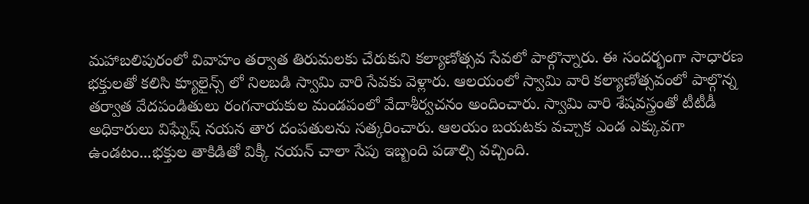మహాబలిపురంలో వివాహం తర్వాత తిరుమలకు చేరుకుని కల్యాణోత్సవ సేవలో పాల్గొన్నారు. ఈ సందర్భంగా సాధారణ భక్తులతో కలిసి క్యూలైన్స్ లో నిలబడి స్వామి వారి సేవకు వెళ్లారు. ఆలయంలో స్వామి వారి కల్యాణోత్సవంలో పాల్గొన్న తర్వాత వేదపండితులు రంగనాయకుల మండపంలో వేదాశీర్వచనం అందించారు. స్వామి వారి శేషవస్త్రంతో టీటీడీ అధికారులు విఘ్నేష్ నయన తార దంపతులను సత్కరించారు. ఆలయం బయటకు వచ్చాక ఎండ ఎక్కువగా ఉండటం...భక్తుల తాకిడితో విక్కీ నయన్ చాలా సేపు ఇబ్బంది పడాల్సి వచ్చింది.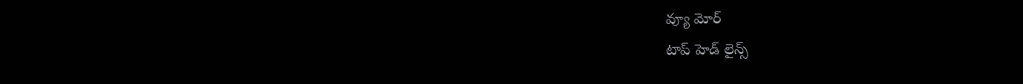వ్యూ మోర్
టాప్ హెడ్ లైన్స్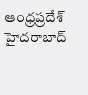ఆంధ్రప్రదేశ్
హైదరాబాద్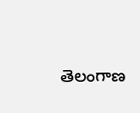తెలంగాణ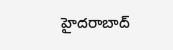హైదరాబాద్